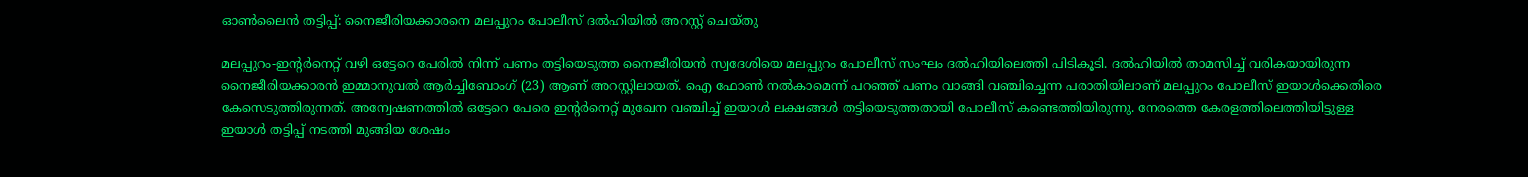ഓണ്‍ലൈന്‍ തട്ടിപ്പ്: നൈജീരിയക്കാരനെ മലപ്പുറം പോലീസ് ദല്‍ഹിയില്‍ അറസ്റ്റ് ചെയ്തു

മലപ്പുറം-ഇന്റര്‍നെറ്റ് വഴി ഒട്ടേറെ പേരില്‍ നിന്ന് പണം തട്ടിയെടുത്ത നൈജീരിയന്‍ സ്വദേശിയെ മലപ്പുറം പോലീസ് സംഘം ദല്‍ഹിയിലെത്തി പിടികൂടി. ദല്‍ഹിയില്‍ താമസിച്ച് വരികയായിരുന്ന നൈജീരിയക്കാരന്‍ ഇമ്മാനുവല്‍ ആര്‍ച്ചിബോംഗ് (23) ആണ് അറസ്റ്റിലായത്. ഐ ഫോണ്‍ നല്‍കാമെന്ന് പറഞ്ഞ് പണം വാങ്ങി വഞ്ചിച്ചെന്ന പരാതിയിലാണ് മലപ്പുറം പോലീസ് ഇയാള്‍ക്കെതിരെ കേസെടുത്തിരുന്നത്. അന്വേഷണത്തില്‍ ഒട്ടേറെ പേരെ ഇന്റര്‍നെറ്റ് മുഖേന വഞ്ചിച്ച് ഇയാള്‍ ലക്ഷങ്ങള്‍ തട്ടിയെടുത്തതായി പോലീസ് കണ്ടെത്തിയിരുന്നു. നേരത്തെ കേരളത്തിലെത്തിയിട്ടുള്ള ഇയാള്‍ തട്ടിപ്പ് നടത്തി മുങ്ങിയ ശേഷം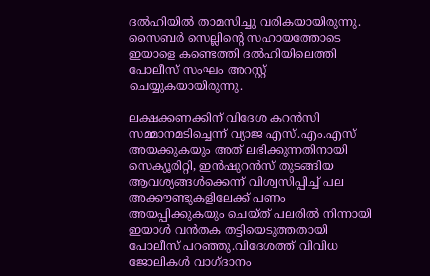ദല്‍ഹിയില്‍ താമസിച്ചു വരികയായിരുന്നു. സൈബര്‍ സെല്ലിന്റെ സഹായത്തോടെ ഇയാളെ കണ്ടെത്തി ദല്‍ഹിയിലെത്തി പോലീസ് സംഘം അറസ്റ്റ് ചെയ്യുകയായിരുന്നു.

ലക്ഷക്കണക്കിന് വിദേശ കറന്‍സി സമ്മാനമടിച്ചെന്ന് വ്യാജ എസ്.എം.എസ് അയക്കുകയും അത് ലഭിക്കുന്നതിനായി സെക്യൂരിറ്റി, ഇന്‍ഷുറന്‍സ് തുടങ്ങിയ ആവശ്യങ്ങള്‍ക്കെന്ന് വിശ്വസിപ്പിച്ച് പല അക്കൗണ്ടുകളിലേക്ക് പണം അയപ്പിക്കുകയും ചെയ്ത് പലരില്‍ നിന്നായി ഇയാള്‍ വന്‍തക തട്ടിയെടുത്തതായി പോലീസ് പറഞ്ഞു.വിദേശത്ത് വിവിധ ജോലികള്‍ വാഗ്ദാനം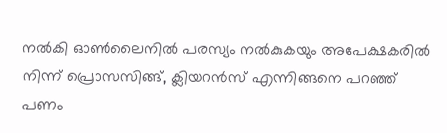നല്‍കി ഓണ്‍ലൈനില്‍ പരസ്യം നല്‍കുകയും അപേക്ഷകരില്‍ നിന്ന് പ്രൊസസിങ്ങ്, ക്ലിയറന്‍സ് എന്നിങ്ങനെ പറഞ്ഞ് പണം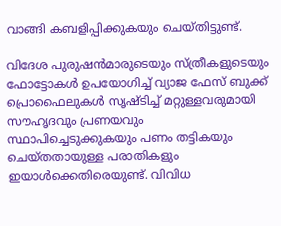വാങ്ങി കബളിപ്പിക്കുകയും ചെയ്തിട്ടുണ്ട്.

വിദേശ പുരുഷന്‍മാരുടെയും സ്ത്രീകളുടെയും ഫോട്ടോകള്‍ ഉപയോഗിച്ച് വ്യാജ ഫേസ് ബുക്ക് പ്രൊഫൈലുകള്‍ സൃഷ്ടിച്ച് മറ്റുള്ളവരുമായി സൗഹൃദവും പ്രണയവും സ്ഥാപിച്ചെടുക്കുകയും പണം തട്ടികയും ചെയ്തതായുള്ള പരാതികളും ഇയാള്‍ക്കെതിരെയുണ്ട്. വിവിധ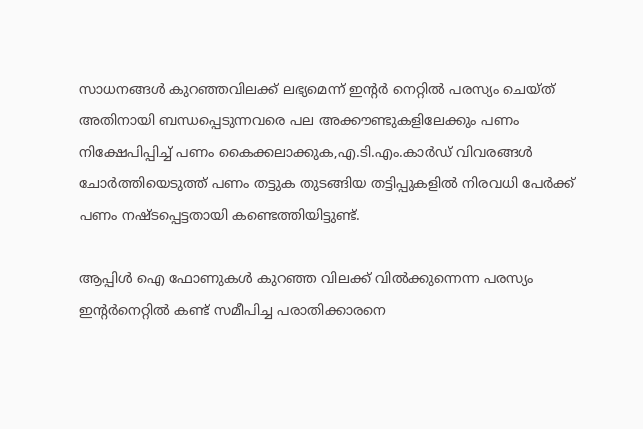സാധനങ്ങള്‍ കുറഞ്ഞവിലക്ക് ലഭ്യമെന്ന് ഇന്റര്‍ നെറ്റില്‍ പരസ്യം ചെയ്ത് അതിനായി ബന്ധപ്പെടുന്നവരെ പല അക്കൗണ്ടുകളിലേക്കും പണം നിക്ഷേപിപ്പിച്ച് പണം കൈക്കലാക്കുക,എ.ടി.എം.കാര്‍ഡ് വിവരങ്ങള്‍ ചോര്‍ത്തിയെടുത്ത് പണം തട്ടുക തുടങ്ങിയ തട്ടിപ്പുകളില്‍ നിരവധി പേര്‍ക്ക് പണം നഷ്ടപ്പെട്ടതായി കണ്ടെത്തിയിട്ടുണ്ട്.

ആപ്പിള്‍ ഐ ഫോണുകള്‍ കുറഞ്ഞ വിലക്ക് വില്‍ക്കുന്നെന്ന പരസ്യം ഇന്റര്‍നെറ്റില്‍ കണ്ട് സമീപിച്ച പരാതിക്കാരനെ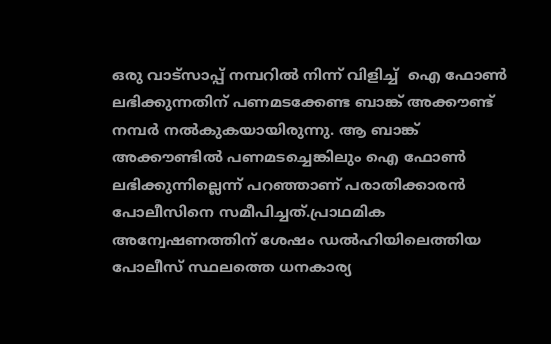ഒരു വാട്‌സാപ്പ് നമ്പറില്‍ നിന്ന് വിളിച്ച്  ഐ ഫോണ്‍ ലഭിക്കുന്നതിന് പണമടക്കേണ്ട ബാങ്ക് അക്കൗണ്ട് നമ്പര്‍ നല്‍കുകയായിരുന്നു. ആ ബാങ്ക് അക്കൗണ്ടില്‍ പണമടച്ചെങ്കിലും ഐ ഫോണ്‍ ലഭിക്കുന്നില്ലെന്ന് പറഞ്ഞാണ് പരാതിക്കാരന്‍ പോലീസിനെ സമീപിച്ചത്.പ്രാഥമിക അന്വേഷണത്തിന് ശേഷം ഡല്‍ഹിയിലെത്തിയ പോലീസ് സ്ഥലത്തെ ധനകാര്യ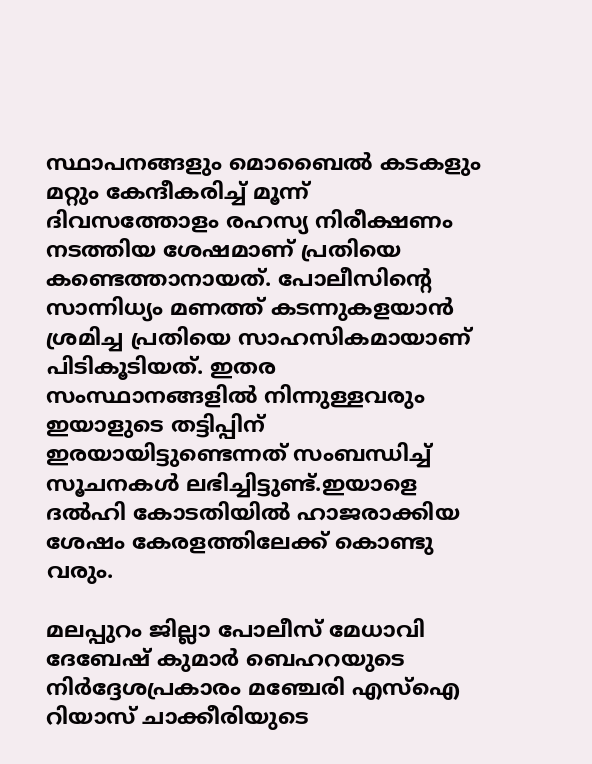സ്ഥാപനങ്ങളും മൊബൈല്‍ കടകളും മറ്റും കേന്ദീകരിച്ച് മൂന്ന് ദിവസത്തോളം രഹസ്യ നിരീക്ഷണം നടത്തിയ ശേഷമാണ് പ്രതിയെ കണ്ടെത്താനായത്. പോലീസിന്റെ സാന്നിധ്യം മണത്ത് കടന്നുകളയാന്‍ ശ്രമിച്ച പ്രതിയെ സാഹസികമായാണ് പിടികൂടിയത്. ഇതര സംസ്ഥാനങ്ങളില്‍ നിന്നുള്ളവരും ഇയാളുടെ തട്ടിപ്പിന് ഇരയായിട്ടുണ്ടെന്നത് സംബന്ധിച്ച് സൂചനകള്‍ ലഭിച്ചിട്ടുണ്ട്.ഇയാളെ ദല്‍ഹി കോടതിയില്‍ ഹാജരാക്കിയ ശേഷം കേരളത്തിലേക്ക് കൊണ്ടു വരും.

മലപ്പുറം ജില്ലാ പോലീസ് മേധാവി ദേബേഷ് കുമാര്‍ ബെഹറയുടെ നിര്‍ദ്ദേശപ്രകാരം മഞ്ചേരി എസ്‌ഐ റിയാസ് ചാക്കീരിയുടെ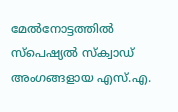മേല്‍നോട്ടത്തില്‍ സ്‌പെഷ്യല്‍ സ്‌ക്വാഡ് അംഗങ്ങളായ എസ്.എ.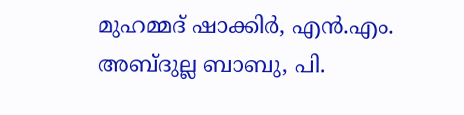മുഹമ്മദ് ഷാക്കിര്‍, എന്‍.എം. അബ്ദുല്ല ബാബു, പി.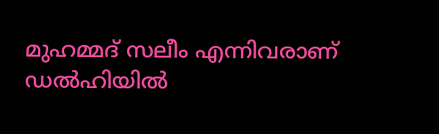മുഹമ്മദ് സലീം എന്നിവരാണ് ഡല്‍ഹിയില്‍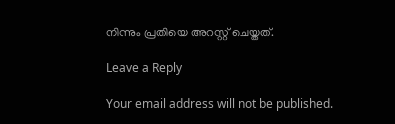നിന്നും പ്രതിയെ അറസ്റ്റ് ചെയ്തത്.

Leave a Reply

Your email address will not be published.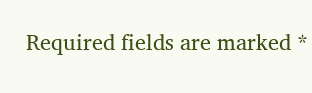Required fields are marked *